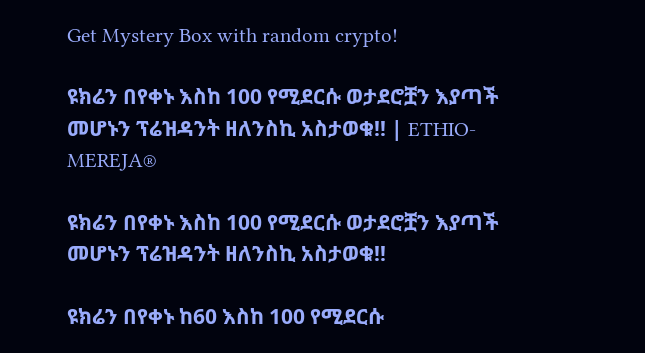Get Mystery Box with random crypto!

ዩክሬን በየቀኑ እስከ 100 የሚደርሱ ወታደሮቿን እያጣች መሆኑን ፕሬዝዳንት ዘለንስኪ አስታወቁ!! | ETHIO-MEREJA®

ዩክሬን በየቀኑ እስከ 100 የሚደርሱ ወታደሮቿን እያጣች መሆኑን ፕሬዝዳንት ዘለንስኪ አስታወቁ!!

ዩክሬን በየቀኑ ከ60 እስከ 100 የሚደርሱ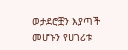ወታደሮቿን እያጣች መሆኑን የሀገሪቱ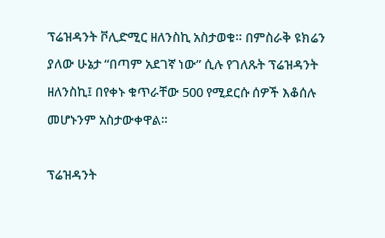ፕሬዝዳንት ቮሊድሚር ዘለንስኪ አስታወቁ። በምስራቅ ዩክሬን ያለው ሁኔታ “በጣም አደገኛ ነው” ሲሉ የገለጹት ፕሬዝዳንት ዘለንስኪ፤ በየቀኑ ቁጥራቸው 500 የሚደርሱ ሰዎች እቆሰሉ መሆኑንም አስታውቀዋል።

ፕሬዝዳንት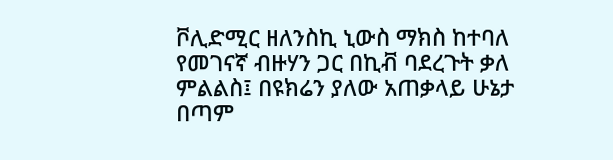ቮሊድሚር ዘለንስኪ ኒውስ ማክስ ከተባለ የመገናኛ ብዙሃን ጋር በኪቭ ባደረጉት ቃለ ምልልስ፤ በዩክሬን ያለው አጠቃላይ ሁኔታ በጣም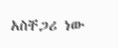አስቸጋሪ ነው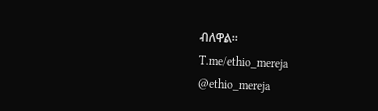ብለዋል።
T.me/ethio_mereja
@ethio_mereja